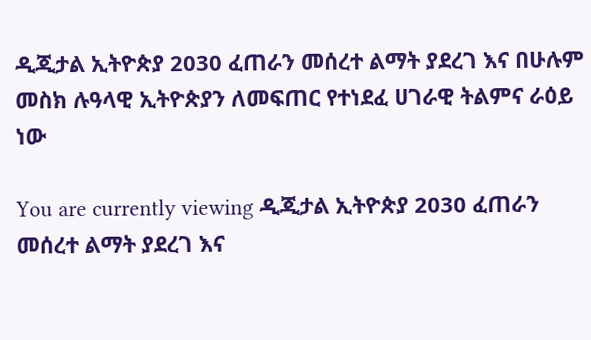ዲጂታል ኢትዮጵያ 2030 ፈጠራን መሰረተ ልማት ያደረገ እና በሁሉም መስክ ሉዓላዊ ኢትዮጵያን ለመፍጠር የተነደፈ ሀገራዊ ትልምና ራዕይ ነው

You are currently viewing ዲጂታል ኢትዮጵያ 2030 ፈጠራን መሰረተ ልማት ያደረገ እና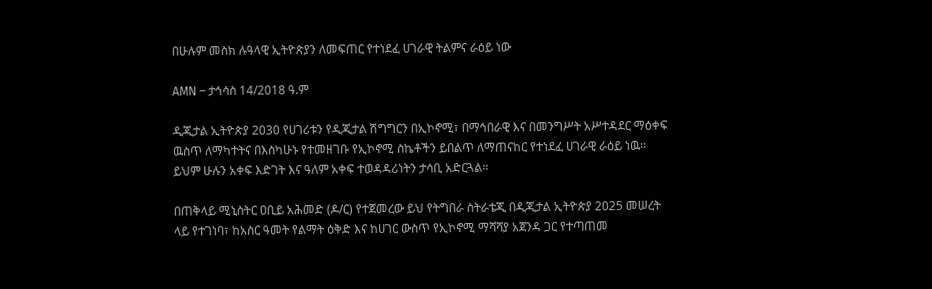በሁሉም መስክ ሉዓላዊ ኢትዮጵያን ለመፍጠር የተነደፈ ሀገራዊ ትልምና ራዕይ ነው

AMN – ታኅሳስ 14/2018 ዓ.ም

ዲጂታል ኢትዮጵያ 2030 የሀገሪቱን የዲጂታል ሽግግርን በኢኮኖሚ፣ በማኅበራዊ እና በመንግሥት አሥተዳደር ማዕቀፍ ዉስጥ ለማካተትና በእስካሁኑ የተመዘገቡ የኢኮኖሚ ስኬቶችን ይበልጥ ለማጠናከር የተነደፈ ሀገራዊ ራዕይ ነዉ፡፡ ይህም ሁሉን አቀፍ እድገት እና ዓለም አቀፍ ተወዳዳሪነትን ታሳቢ አድርጓል፡፡

በጠቅላይ ሚኒስትር ዐቢይ አሕመድ (ዶ/ር) የተጀመረው ይህ የትግበራ ስትራቴጂ በዲጂታል ኢትዮጵያ 2025 መሠረት ላይ የተገነባ፣ ከአስር ዓመት የልማት ዕቅድ እና ከሀገር ውስጥ የኢኮኖሚ ማሻሻያ አጀንዳ ጋር የተጣጠመ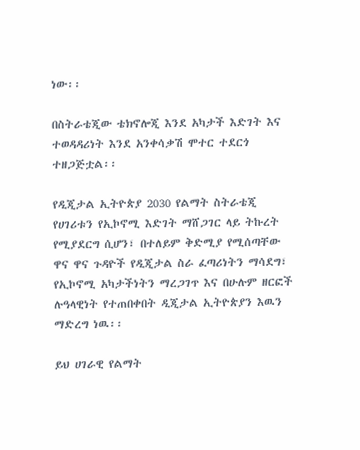ነው፡፡

በስትራቴጂው ቴክኖሎጂ እንደ አካታች እድገት እና ተወዳዳሪነት እንደ አንቀሳቃሽ ሞተር ተደርጎ ተዘጋጅቷል፡፡

የዲጂታል ኢትዮጵያ 2030 የልማት ስትራቴጂ የሀገሪቱን የኢኮኖሚ እድገት ማሸጋገር ላይ ትኩረት የሚያደርግ ሲሆን፣ በተለይም ቅድሚያ የሚሰጣቸው ዋና ዋና ጉዳዮች የዲጂታል ስራ ፈጣሪነትን ማሳደግ፣ የኢኮኖሚ አካታችነትን ማረጋገጥ እና በሁሉም ዘርፎች ሉዓላዊነት የተጠበቀበት ዲጂታል ኢትዮጵያን እዉን ማድረግ ነዉ፡፡

ይህ ሀገራዊ የልማት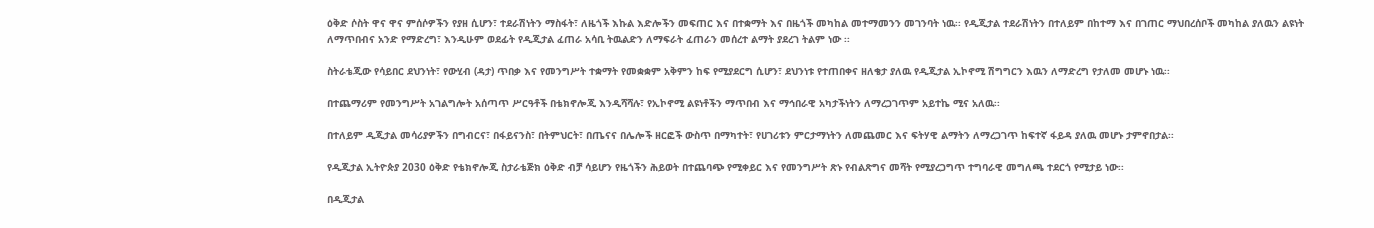ዕቅድ ሶስት ዋና ዋና ምሰሶዎችን የያዘ ሲሆን፣ ተደራሽነትን ማስፋት፣ ለዜጎች እኩል እድሎችን መፍጠር እና በተቋማት እና በዜጎች መካከል መተማመንን መገንባት ነዉ፡፡ የዲጂታል ተደራሽነትን በተለይም በከተማ እና በገጠር ማህበረሰቦች መካከል ያለዉን ልዩነት ለማጥበብና አንድ የማድረግ፣ እንዲሁም ወደፊት የዲጂታል ፈጠራ አሳቢ ትዉልድን ለማፍራት ፈጠራን መሰረተ ልማት ያደረገ ትልም ነው ፡፡

ስትራቴጂው የሳይበር ደህንነት፣ የውሂብ (ዳታ) ጥበቃ እና የመንግሥት ተቋማት የመቋቋም አቅምን ከፍ የሚያደርግ ሲሆን፣ ደህንነቱ የተጠበቀና ዘለቄታ ያለዉ የዲጂታል ኢኮኖሚ ሽግግርን እዉን ለማድረግ የታለመ መሆኑ ነዉ፡፡

በተጨማሪም የመንግሥት አገልግሎት አሰጣጥ ሥርዓቶች በቴክኖሎጂ እንዲሻሻሉ፣ የኢኮኖሚ ልዩነቶችን ማጥበብ እና ማኅበራዊ አካታችነትን ለማረጋገጥም አይተኬ ሚና አለዉ፡፡

በተለይም ዲጂታል መሳሪያዎችን በግብርና፣ በፋይናንስ፣ በትምህርት፣ በጤናና በሌሎች ዘርፎች ውስጥ በማካተት፣ የሀገሪቱን ምርታማነትን ለመጨመር እና ፍትሃዊ ልማትን ለማረጋገጥ ከፍተኛ ፋይዳ ያለዉ መሆኑ ታምኖበታል፡፡

የዲጂታል ኢትዮጵያ 2030 ዕቅድ የቴክኖሎጂ ስታራቴጅክ ዕቅድ ብቻ ሳይሆን የዜጎችን ሕይወት በተጨባጭ የሚቀይር እና የመንግሥት ጽኑ የብልጽግና መሻት የሚያረጋግጥ ተግባራዊ መግለጫ ተደርጎ የሚታይ ነው፡፡

በዲጂታል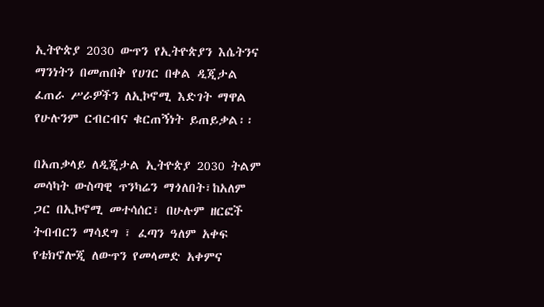ኢትዮጵያ 2030 ውጥን የኢትዮጵያን እሴትንና ማንነትን በመጠበቅ የሀገር በቀል ዲጂታል ፈጠራ ሥራዎችን ለኢኮኖሚ እድገት ማዋል የሁሉንም ርብርብና ቁርጠኝነት ይጠይቃል፡፡

በአጠቃላይ ለዲጂታል ኢትዮጵያ 2030 ትልም መሳካት ውስጣዊ ጥንካሬን ማጎለበት፣ከአለም ጋር በኢኮኖሚ መተሳሰር፣ በሁሉም ዘርፎች ትብብርን ማሳደግ ፣ ፈጣን ዓለም አቀፍ የቴክኖሎጂ ለውጥን የመላመድ አቀምና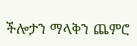ችሎታን ማላቅን ጨምሮ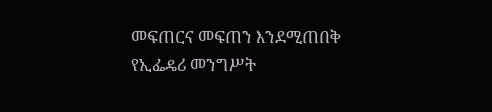መፍጠርና መፍጠን እንደሚጠበቅ የኢፌዴሪ መንግሥት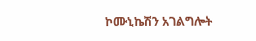ኮሙኒኬሽን አገልግሎት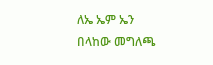ለኤ ኤም ኤን በላከው መግለጫ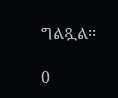ግልጿል፡፡

0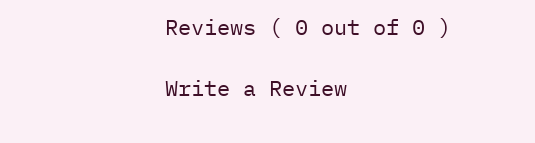Reviews ( 0 out of 0 )

Write a Review